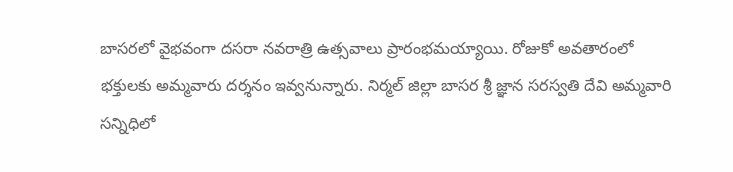బాసరలో వైభవంగా దసరా నవరాత్రి ఉత్సవాలు ప్రారంభమయ్యాయి. రోజుకో అవతారంలో భక్తులకు అమ్మవారు దర్శనం ఇవ్వనున్నారు. నిర్మల్ జిల్లా బాసర శ్రీ జ్ఞాన సరస్వతి దేవి అమ్మవారి సన్నిధిలో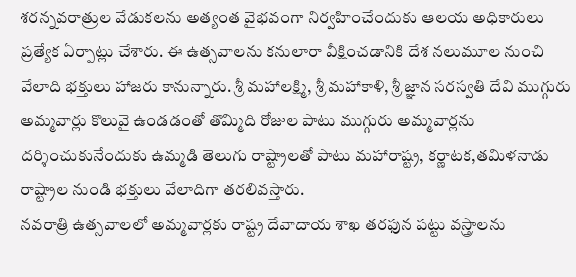శరన్నవరాత్రుల వేడుకలను అత్యంత వైభవంగా నిర్వహించేందుకు ఆలయ అధికారులు ప్రత్యేక ఏర్పాట్లు చేశారు. ఈ ఉత్సవాలను కనులారా వీక్షించడానికి దేశ నలుమూల నుంచి వేలాది భక్తులు హాజరు కానున్నారు. శ్రీ మహాలక్ష్మి, శ్రీ మహాకాళి, శ్రీ జ్ఞాన సరస్వతి దేవి ముగ్గురు అమ్మవార్లు కొలువై ఉండడంతో తొమ్మిది రోజుల పాటు ముగ్గురు అమ్మవార్లను దర్శించుకునేందుకు ఉమ్మడి తెలుగు రాష్ట్రాలతో పాటు మహారాష్ట్ర, కర్ణాటక,తమిళనాడు రాష్ట్రాల నుండి భక్తులు వేలాదిగా తరలివస్తారు.
నవరాత్రి ఉత్సవాలలో అమ్మవార్లకు రాష్ట్ర దేవాదాయ శాఖ తరఫున పట్టు వస్త్రాలను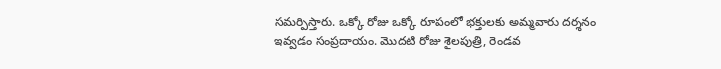సమర్పిస్తారు. ఒక్కో రోజు ఒక్కో రూపంలో భక్తులకు అమ్మవారు దర్శనం ఇవ్వడం సంప్రదాయం. మొదటి రోజు శైలపుత్రి, రెండవ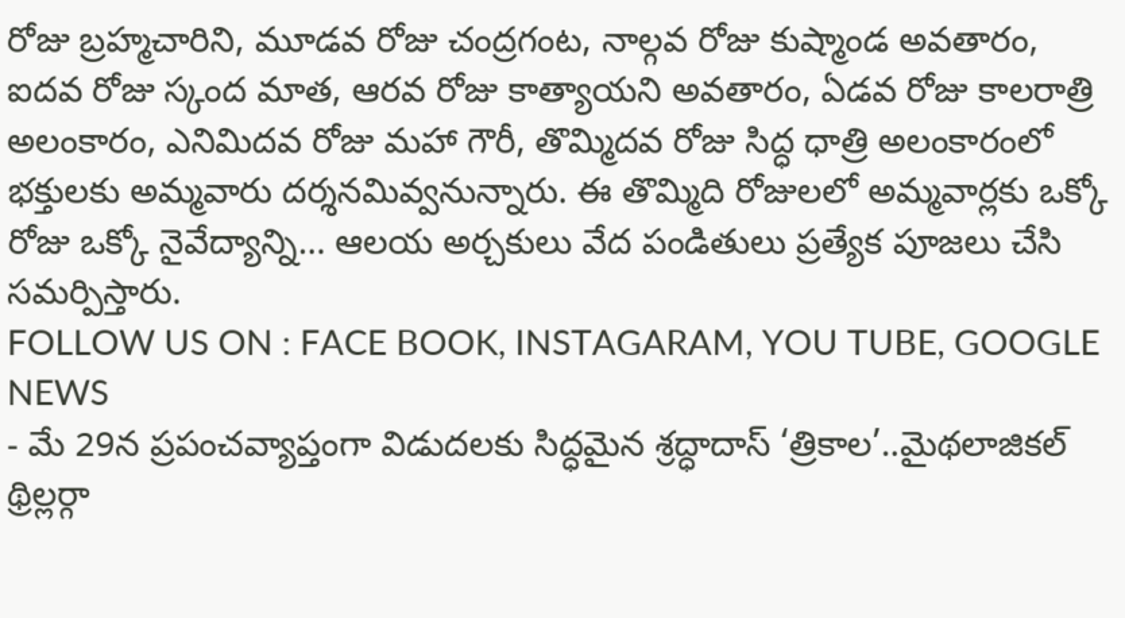రోజు బ్రహ్మచారిని, మూడవ రోజు చంద్రగంట, నాల్గవ రోజు కుష్మాండ అవతారం, ఐదవ రోజు స్కంద మాత, ఆరవ రోజు కాత్యాయని అవతారం, ఏడవ రోజు కాలరాత్రి అలంకారం, ఎనిమిదవ రోజు మహా గౌరీ, తొమ్మిదవ రోజు సిద్ధ ధాత్రి అలంకారంలో భక్తులకు అమ్మవారు దర్శనమివ్వనున్నారు. ఈ తొమ్మిది రోజులలో అమ్మవార్లకు ఒక్కో రోజు ఒక్కో నైవేద్యాన్ని… ఆలయ అర్చకులు వేద పండితులు ప్రత్యేక పూజలు చేసి సమర్పిస్తారు.
FOLLOW US ON : FACE BOOK, INSTAGARAM, YOU TUBE, GOOGLE NEWS
- మే 29న ప్రపంచవ్యాప్తంగా విడుదలకు సిద్ధమైన శ్రద్ధాదాస్ ‘త్రికాల’..మైథలాజికల్ థ్రిల్లర్గా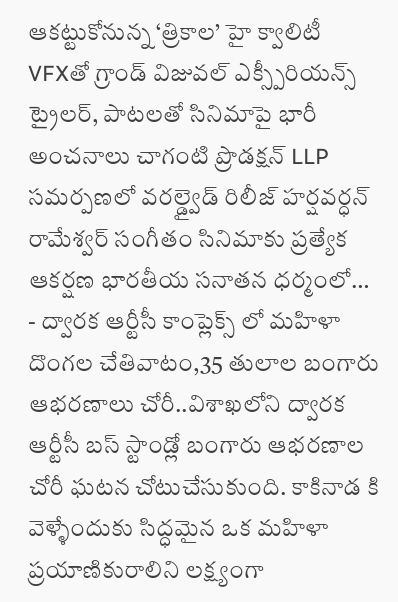ఆకట్టుకోనున్న ‘త్రికాల’ హై క్వాలిటీ VFXతో గ్రాండ్ విజువల్ ఎక్స్పీరియన్స్ ట్రైలర్, పాటలతో సినిమాపై భారీ అంచనాలు చాగంటి ప్రొడక్షన్ LLP సమర్పణలో వరల్డ్వైడ్ రిలీజ్ హర్షవర్ధన్ రామేశ్వర్ సంగీతం సినిమాకు ప్రత్యేక ఆకర్షణ భారతీయ సనాతన ధర్మంలో…
- ద్వారక ఆర్టీసీ కాంప్లెక్స్ లో మహిళా దొంగల చేతివాటం,35 తులాల బంగారు ఆభరణాలు చోరీ..విశాఖలోని ద్వారక ఆర్టీసీ బస్ స్టాండ్లో బంగారు ఆభరణాల చోరీ ఘటన చోటుచేసుకుంది. కాకినాడ కి వెళ్ళేందుకు సిద్ధమైన ఒక మహిళా ప్రయాణికురాలిని లక్ష్యంగా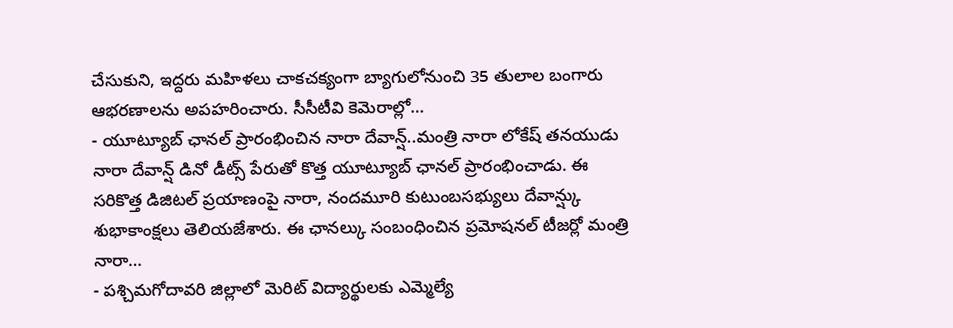చేసుకుని, ఇద్దరు మహిళలు చాకచక్యంగా బ్యాగులోనుంచి 35 తులాల బంగారు ఆభరణాలను అపహరించారు. సీసీటీవి కెమెరాల్లో…
- యూట్యూబ్ ఛానల్ ప్రారంభించిన నారా దేవాన్ష్..మంత్రి నారా లోకేష్ తనయుడు నారా దేవాన్ష్ డినో డీట్స్ పేరుతో కొత్త యూట్యూబ్ ఛానల్ ప్రారంభించాడు. ఈ సరికొత్త డిజిటల్ ప్రయాణంపై నారా, నందమూరి కుటుంబసభ్యులు దేవాన్ష్కు శుభాకాంక్షలు తెలియజేశారు. ఈ ఛానల్కు సంబంధించిన ప్రమోషనల్ టీజర్లో మంత్రి నారా…
- పశ్చిమగోదావరి జిల్లాలో మెరిట్ విద్యార్థులకు ఎమ్మెల్యే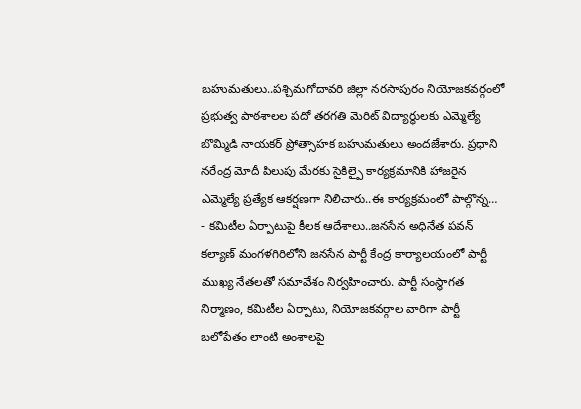బహుమతులు..పశ్చిమగోదావరి జిల్లా నరసాపురం నియోజకవర్గంలో ప్రభుత్వ పాఠశాలల పదో తరగతి మెరిట్ విద్యార్థులకు ఎమ్మెల్యే బొమ్మిడి నాయకర్ ప్రోత్సాహక బహుమతులు అందజేశారు. ప్రధాని నరేంద్ర మోదీ పిలుపు మేరకు సైకిల్పై కార్యక్రమానికి హాజరైన ఎమ్మెల్యే ప్రత్యేక ఆకర్షణగా నిలిచారు..ఈ కార్యక్రమంలో పాల్గొన్న…
- కమిటీల ఏర్పాటుపై కీలక ఆదేశాలు..జనసేన అధినేత పవన్ కల్యాణ్ మంగళగిరిలోని జనసేన పార్టీ కేంద్ర కార్యాలయంలో పార్టీ ముఖ్య నేతలతో సమావేశం నిర్వహించారు. పార్టీ సంస్థాగత నిర్మాణం, కమిటీల ఏర్పాటు, నియోజకవర్గాల వారిగా పార్టీ బలోపేతం లాంటి అంశాలపై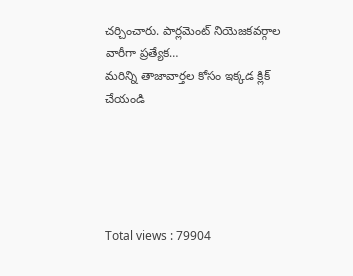చర్చించారు. పార్లమెంట్ నియెజకవర్గాల వారీగా ప్రత్యేక…
మరిన్ని తాజావార్తల కోసం ఇక్కడ క్లిక్ చేయండి





Total views : 79904